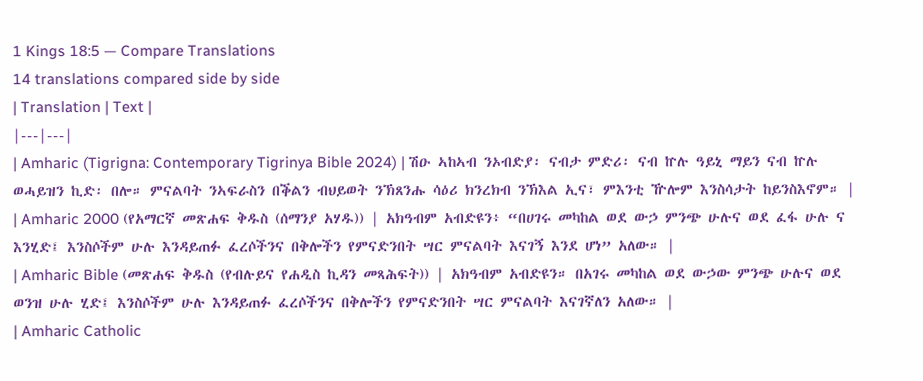1 Kings 18:5 — Compare Translations
14 translations compared side by side
| Translation | Text |
|---|---|
| Amharic (Tigrigna: Contemporary Tigrinya Bible 2024) | ሽዑ ኣከኣብ ንኦብድያ፡ ናብታ ምድሪ፡ ናብ ኵሉ ዓይኒ ማይን ናብ ኵሉ ወሓይዝን ኪድ፡ በሎ። ምናልባት ንኣፍራስን በቕልን ብህይወት ንኽጸንሑ ሳዕሪ ክንረክብ ንኽእል ኢና፣ ምእንቲ ዅሎም እንስሳታት ከይንስእኖም። |
| Amharic 2000 (የአማርኛ መጽሐፍ ቅዱስ (ሰማንያ አሃዱ)) | አክዓብም አብድዩን፥ “በሀገሩ መካከል ወደ ውኃ ምንጭ ሁሉና ወደ ፈፋ ሁሉ ና እንሂድ፤ እንስሶችም ሁሉ እንዳይጠፉ ፈረሶችንና በቅሎችን የምናድንበት ሣር ምናልባት እናገኝ እንደ ሆነ” አለው። |
| Amharic Bible (መጽሐፍ ቅዱስ (የብሉይና የሐዲስ ኪዳን መጻሕፍት)) | አክዓብም አብድዩን። በአገሩ መካከል ወደ ውኃው ምንጭ ሁሉና ወደ ወንዝ ሁሉ ሂድ፤ እንስሶችም ሁሉ እንዳይጠፉ ፈረሶችንና በቅሎችን የምናድንበት ሣር ምናልባት እናገኛለን አለው። |
| Amharic Catholic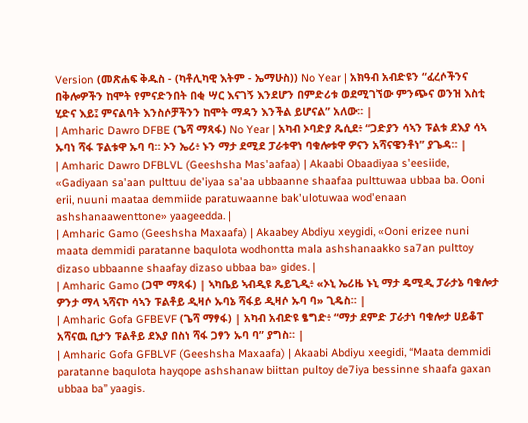Version (መጽሐፍ ቅዱስ - (ካቶሊካዊ እትም - ኤማሁስ)) No Year | አክዓብ አብድዩን “ፈረሶችንና በቅሎዎችን ከሞት የምናድንበት በቂ ሣር እናገኝ እንደሆን በምድሪቱ ወደሚገኘው ምንጭና ወንዝ እስቲ ሂድና እይ፤ ምናልባት እንስሶቻችንን ከሞት ማዳን እንችል ይሆናል” አለው። |
| Amharic Dawro DFBE (ጌሻ ማጻፋ) No Year | አካብ ኦባድያ ጼሲደ፥ “ጋድያን ሳኣን ፑልቱ ደእያ ሳኣ ኡባነ ሻፋ ፑልቱዋ ኡባ ባ። ኦን ኤሪ፥ ኑን ማታ ደሚደ ፓራቱዋነ ባቁሎቱዋ ዎናን አሻናዌንቶነ” ያጌዳ። |
| Amharic Dawro DFBLVL (Geeshsha Mas'aafaa) | Akaabi Obaadiyaa s'eesiide, «Gadiyaan sa'aan pulttuu de'iyaa sa'aa ubbaanne shaafaa pulttuwaa ubbaa ba. Ooni erii, nuuni maataa demmiide paratuwaanne bak'ulotuwaa wod'enaan ashshanaawenttone» yaageedda. |
| Amharic Gamo (Geeshsha Maxaafa) | Akaabey Abdiyu xeygidi, «Ooni erizee nuni maata demmidi paratanne baqulota wodhontta mala ashshanaakko sa7an pulttoy dizaso ubbaanne shaafay dizaso ubbaa ba» gides. |
| Amharic Gamo (ጋሞ ማጻፋ) | ኣካቤይ ኣብዲዩ ጼይጊዲ፥ «ኦኒ ኤሪዜ ኑኒ ማታ ዴሚዲ ፓራታኔ ባቁሎታ ዎንታ ማላ ኣሻናኮ ሳኣን ፑልቶይ ዲዛሶ ኡባኔ ሻፋይ ዲዛሶ ኡባ ባ» ጊዴስ። |
| Amharic Gofa GFBEVF (ጌሻ ማፃፋ) | አካብ አብድዩ ፄግድ፥ “ማታ ደምድ ፓራታነ ባቁሎታ ሀይቆፐ አሻናዉ ቢታን ፑልቶይ ደእያ በስነ ሻፋ ጋፃን ኡባ ባ” ያግስ። |
| Amharic Gofa GFBLVF (Geeshsha Maxaafa) | Akaabi Abdiyu xeegidi, “Maata demmidi paratanne baqulota hayqope ashshanaw biittan pultoy de7iya bessinne shaafa gaxan ubbaa ba” yaagis.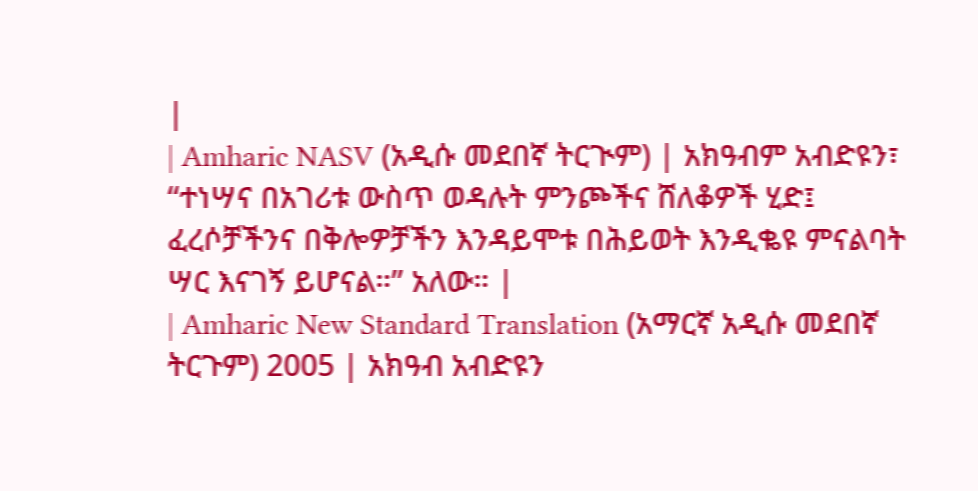|
| Amharic NASV (አዲሱ መደበኛ ትርጒም) | አክዓብም አብድዩን፣ “ተነሣና በአገሪቱ ውስጥ ወዳሉት ምንጮችና ሸለቆዎች ሂድ፤ ፈረሶቻችንና በቅሎዎቻችን እንዳይሞቱ በሕይወት እንዲቈዩ ምናልባት ሣር እናገኝ ይሆናል።” አለው። |
| Amharic New Standard Translation (አማርኛ አዲሱ መደበኛ ትርጉም) 2005 | አክዓብ አብድዩን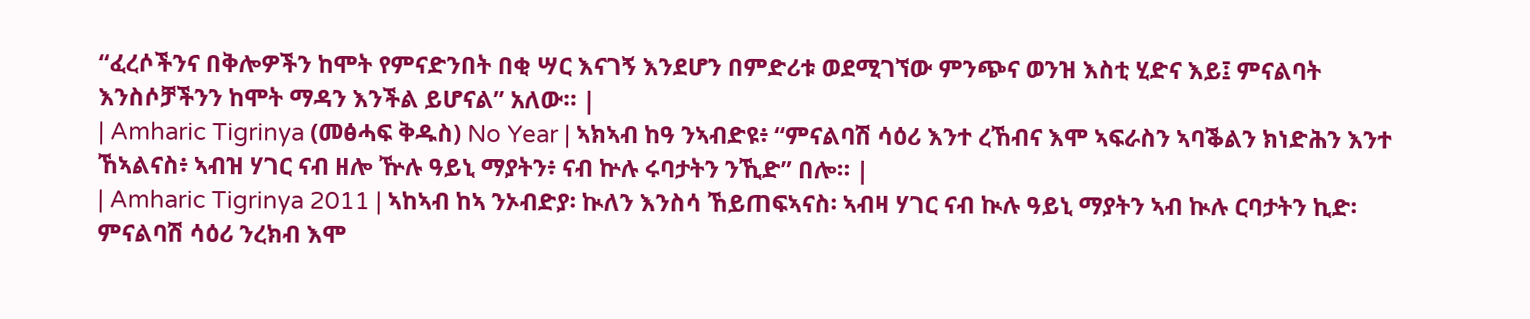“ፈረሶችንና በቅሎዎችን ከሞት የምናድንበት በቂ ሣር እናገኝ እንደሆን በምድሪቱ ወደሚገኘው ምንጭና ወንዝ እስቲ ሂድና እይ፤ ምናልባት እንስሶቻችንን ከሞት ማዳን እንችል ይሆናል” አለው። |
| Amharic Tigrinya (መፅሓፍ ቅዱስ) No Year | ኣክኣብ ከዓ ንኣብድዩ፥ “ምናልባሽ ሳዕሪ እንተ ረኸብና እሞ ኣፍራስን ኣባቕልን ክነድሕን እንተ ኸኣልናስ፥ ኣብዝ ሃገር ናብ ዘሎ ዅሉ ዓይኒ ማያትን፥ ናብ ኵሉ ሩባታትን ንኺድ” በሎ። |
| Amharic Tigrinya 2011 | ኣከኣብ ከኣ ንኦብድያ፡ ኲለን እንስሳ ኸይጠፍኣናስ፡ ኣብዛ ሃገር ናብ ኲሉ ዓይኒ ማያትን ኣብ ኲሉ ርባታትን ኪድ፡ ምናልባሽ ሳዕሪ ንረክብ እሞ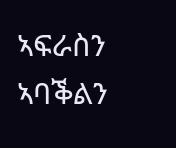ኣፍራስን ኣባቕልን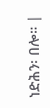ነድሕን፡ በሎ። |